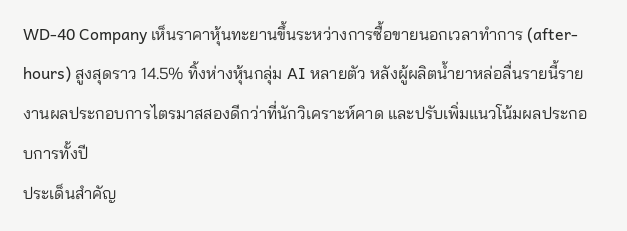WD-40 Company เห็นราคาหุ้นทะยานขึ้นระหว่างการซื้อขายนอกเวลาทำการ (after-hours) สูงสุดราว 14.5% ทิ้งห่างหุ้นกลุ่ม AI หลายตัว หลังผู้ผลิตน้ำยาหล่อลื่นรายนี้รายงานผลประกอบการไตรมาสสองดีกว่าที่นักวิเคราะห์คาด และปรับเพิ่มแนวโน้มผลประกอบการทั้งปี
ประเด็นสำคัญ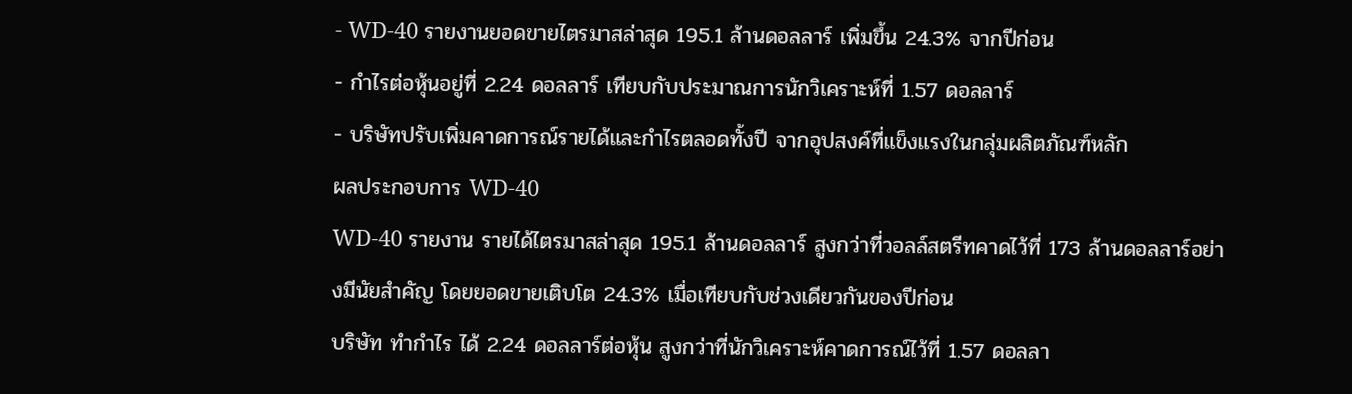- WD-40 รายงานยอดขายไตรมาสล่าสุด 195.1 ล้านดอลลาร์ เพิ่มขึ้น 24.3% จากปีก่อน
- กำไรต่อหุ้นอยู่ที่ 2.24 ดอลลาร์ เทียบกับประมาณการนักวิเคราะห์ที่ 1.57 ดอลลาร์
- บริษัทปรับเพิ่มคาดการณ์รายได้และกำไรตลอดทั้งปี จากอุปสงค์ที่แข็งแรงในกลุ่มผลิตภัณฑ์หลัก
ผลประกอบการ WD-40
WD-40 รายงาน รายได้ไตรมาสล่าสุด 195.1 ล้านดอลลาร์ สูงกว่าที่วอลล์สตรีทคาดไว้ที่ 173 ล้านดอลลาร์อย่างมีนัยสำคัญ โดยยอดขายเติบโต 24.3% เมื่อเทียบกับช่วงเดียวกันของปีก่อน
บริษัท ทำกำไร ได้ 2.24 ดอลลาร์ต่อหุ้น สูงกว่าที่นักวิเคราะห์คาดการณ์ไว้ที่ 1.57 ดอลลา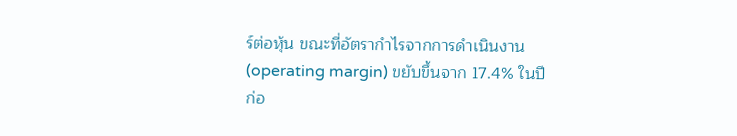ร์ต่อหุ้น ขณะที่อัตรากำไรจากการดำเนินงาน (operating margin) ขยับขึ้นจาก 17.4% ในปีก่อ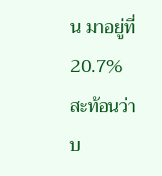น มาอยู่ที่ 20.7% สะท้อนว่าบ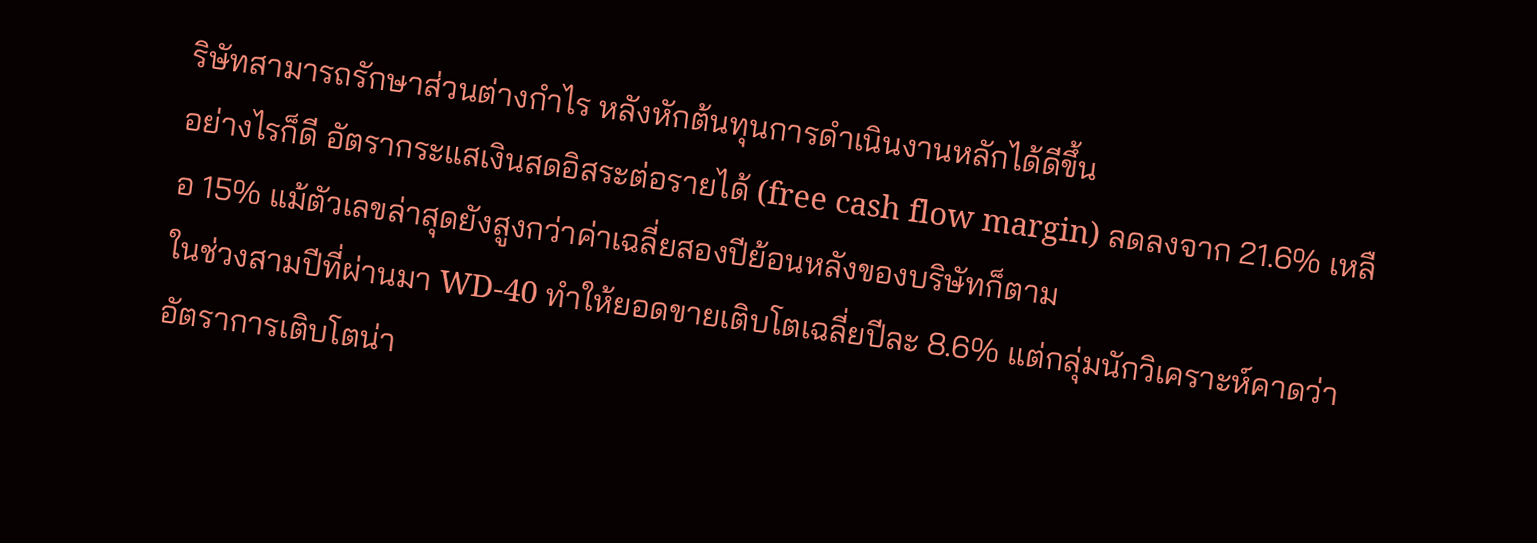ริษัทสามารถรักษาส่วนต่างกำไร หลังหักต้นทุนการดำเนินงานหลักได้ดีขึ้น
อย่างไรก็ดี อัตรากระแสเงินสดอิสระต่อรายได้ (free cash flow margin) ลดลงจาก 21.6% เหลือ 15% แม้ตัวเลขล่าสุดยังสูงกว่าค่าเฉลี่ยสองปีย้อนหลังของบริษัทก็ตาม
ในช่วงสามปีที่ผ่านมา WD-40 ทำให้ยอดขายเติบโตเฉลี่ยปีละ 8.6% แต่กลุ่มนักวิเคราะห์คาดว่า อัตราการเติบโตน่า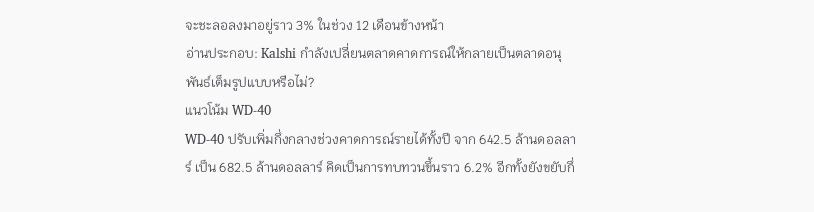จะชะลอลงมาอยู่ราว 3% ในช่วง 12 เดือนข้างหน้า
อ่านประกอบ: Kalshi กำลังเปลี่ยนตลาดคาดการณ์ให้กลายเป็นตลาดอนุพันธ์เต็มรูปแบบหรือไม่?
แนวโน้ม WD-40
WD-40 ปรับเพิ่มกึ่งกลางช่วงคาดการณ์รายได้ทั้งปี จาก 642.5 ล้านดอลลาร์ เป็น 682.5 ล้านดอลลาร์ คิดเป็นการทบทวนขึ้นราว 6.2% อีกทั้งยังขยับกึ่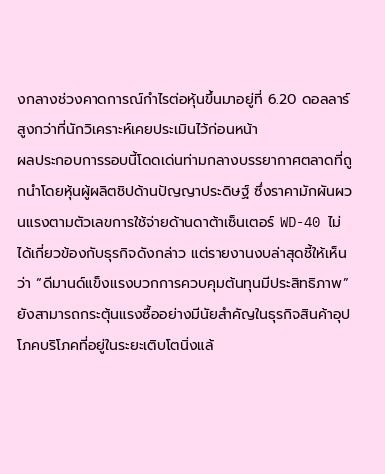งกลางช่วงคาดการณ์กำไรต่อหุ้นขึ้นมาอยู่ที่ 6.20 ดอลลาร์ สูงกว่าที่นักวิเคราะห์เคยประเมินไว้ก่อนหน้า
ผลประกอบการรอบนี้โดดเด่นท่ามกลางบรรยากาศตลาดที่ถูกนำโดยหุ้นผู้ผลิตชิปด้านปัญญาประดิษฐ์ ซึ่งราคามักผันผวนแรงตามตัวเลขการใช้จ่ายด้านดาต้าเซ็นเตอร์ WD-40 ไม่ได้เกี่ยวข้องกับธุรกิจดังกล่าว แต่รายงานงบล่าสุดชี้ให้เห็นว่า “ดีมานด์แข็งแรงบวกการควบคุมต้นทุนมีประสิทธิภาพ” ยังสามารถกระตุ้นแรงซื้ออย่างมีนัยสำคัญในธุรกิจสินค้าอุปโภคบริโภคที่อยู่ในระยะเติบโตนิ่งแล้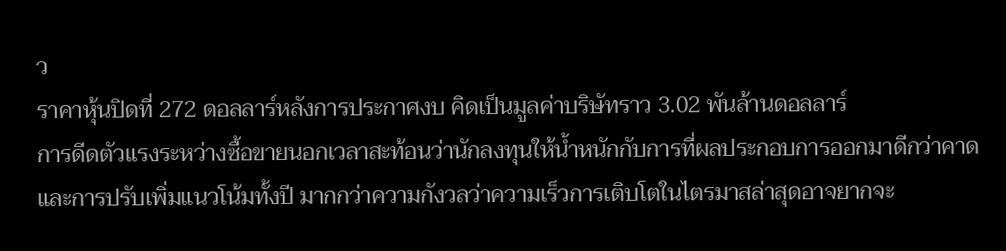ว
ราคาหุ้นปิดที่ 272 ดอลลาร์หลังการประกาศงบ คิดเป็นมูลค่าบริษัทราว 3.02 พันล้านดอลลาร์
การดีดตัวแรงระหว่างซื้อขายนอกเวลาสะท้อนว่านักลงทุนให้น้ำหนักกับการที่ผลประกอบการออกมาดีกว่าคาด และการปรับเพิ่มแนวโน้มทั้งปี มากกว่าความกังวลว่าความเร็วการเติบโตในไตรมาสล่าสุดอาจยากจะ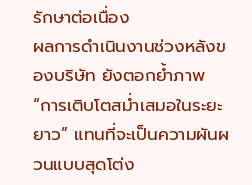รักษาต่อเนื่อง
ผลการดำเนินงานช่วงหลังของบริษัท ยังตอกย้ำภาพ “การเติบโตสม่ำเสมอในระยะยาว” แทนที่จะเป็นความผันผวนแบบสุดโต่ง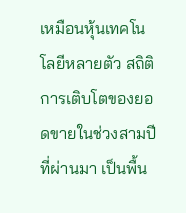เหมือนหุ้นเทคโนโลยีหลายตัว สถิติการเติบโตของยอดขายในช่วงสามปีที่ผ่านมา เป็นพื้น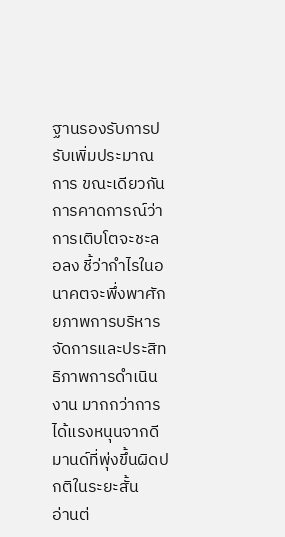ฐานรองรับการปรับเพิ่มประมาณการ ขณะเดียวกันการคาดการณ์ว่าการเติบโตจะชะลอลง ชี้ว่ากำไรในอนาคตจะพึ่งพาศักยภาพการบริหารจัดการและประสิทธิภาพการดำเนินงาน มากกว่าการได้แรงหนุนจากดีมานด์ที่พุ่งขึ้นผิดปกติในระยะสั้น
อ่านต่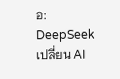อ: DeepSeek เปลี่ยน AI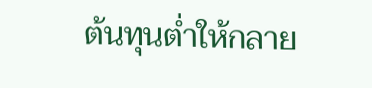ต้นทุนต่ำให้กลาย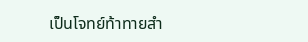เป็นโจทย์ท้าทายสำ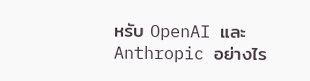หรับ OpenAI และ Anthropic อย่างไร